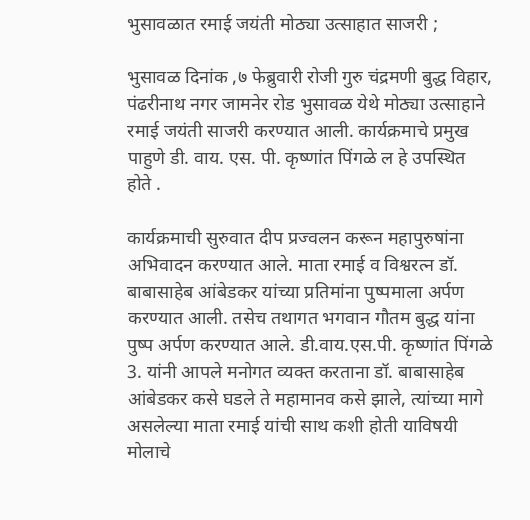भुसावळात रमाई जयंती मोठ्या उत्साहात साजरी ;

भुसावळ दिनांक ,७ फेब्रुवारी रोजी गुरु चंद्रमणी बुद्ध विहार, पंढरीनाथ नगर जामनेर रोड भुसावळ येथे मोठ्या उत्साहाने रमाई जयंती साजरी करण्यात आली. कार्यक्रमाचे प्रमुख पाहुणे डी. वाय. एस. पी. कृष्णांत पिंगळे ल हे उपस्थित होते .

कार्यक्रमाची सुरुवात दीप प्रज्वलन करून महापुरुषांना अभिवादन करण्यात आले. माता रमाई व विश्वरत्न डॉ. बाबासाहेब आंबेडकर यांच्या प्रतिमांना पुष्पमाला अर्पण करण्यात आली. तसेच तथागत भगवान गौतम बुद्ध यांना पुष्प अर्पण करण्यात आले. डी.वाय.एस.पी. कृष्णांत पिंगळे 3. यांनी आपले मनोगत व्यक्त करताना डॉ. बाबासाहेब आंबेडकर कसे घडले ते महामानव कसे झाले, त्यांच्या मागे असलेल्या माता रमाई यांची साथ कशी होती याविषयी मोलाचे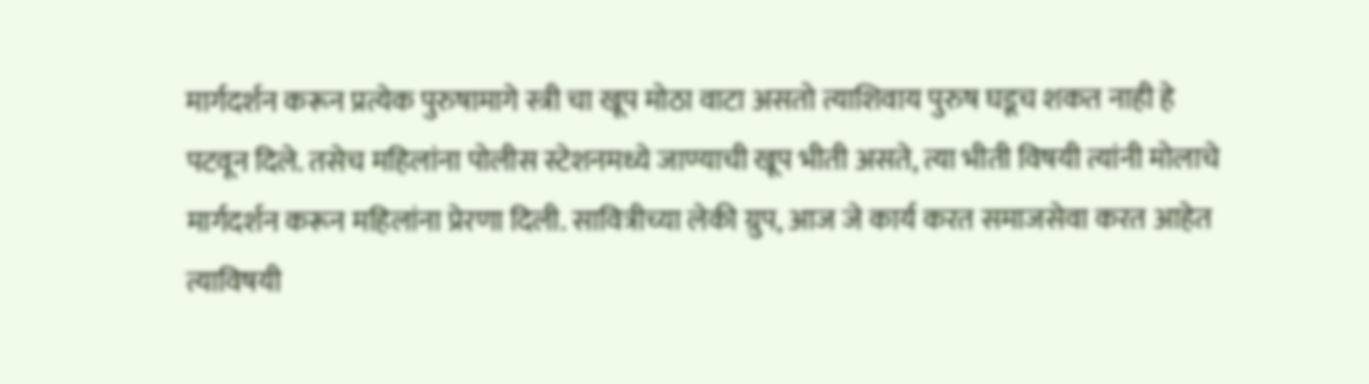मार्गदर्शन करून प्रत्येक पुरुषामागे स्त्री चा खूप मोठा वाटा असतो त्याशिवाय पुरुष घडूच शकत नाही हे पटवून दिले. तसेच महिलांना पोलीस स्टेशनमध्ये जाण्याची खूप भीती असते, त्या भीती विषयी त्यांनी मोलाचे मार्गदर्शन करून महिलांना प्रेरणा दिली. सावित्रीच्या लेकी ग्रुप, आज जे कार्य करत समाजसेवा करत आहेत त्याविषयी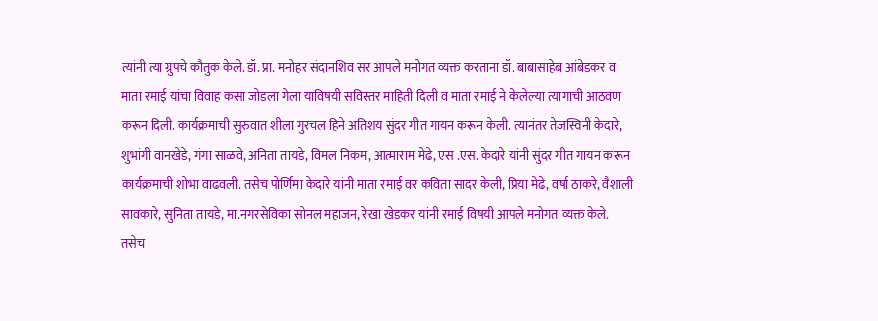त्यांनी त्या ग्रुपचे कौतुक केले. डॉ. प्रा. मनोहर संदानशिव सर आपले मनोगत व्यक्त करताना डॉ. बाबासाहेब आंबेडकर व माता रमाई यांचा विवाह कसा जोडला गेला याविषयी सविस्तर माहिती दिली व माता रमाई ने केलेल्या त्यागाची आठवण करून दिली. कार्यक्रमाची सुरुवात शीला गुरचल हिने अतिशय सुंदर गीत गायन करून केली. त्यानंतर तेजस्विनी केदारे, शुभांगी वानखेडे, गंगा साळवे, अनिता तायडे, विमल निकम, आत्माराम मेढे, एस .एस. केदारे यांनी सुंदर गीत गायन करून कार्यक्रमाची शोभा वाढवली. तसेच पोर्णिमा केदारे यांनी माता रमाई वर कविता सादर केली, प्रिया मेढे, वर्षा ठाकरे, वैशाली सावकारे, सुनिता तायडे, मा.नगरसेविका सोनल महाजन, रेखा खेडकर यांनी रमाई विषयी आपले मनोगत व्यक्त केले. तसेच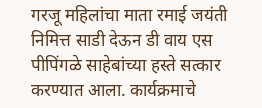गरजू महिलांचा माता रमाई जयंती निमित्त साडी देऊन डी वाय एस पीपिंगळे साहेबांच्या हस्ते सत्कार करण्यात आला. कार्यक्रमाचे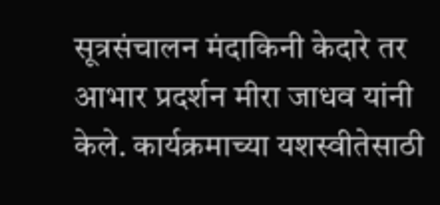सूत्रसंचालन मंदाकिनी केदारे तर आभार प्रदर्शन मीरा जाधव यांनी केले. कार्यक्रमाच्या यशस्वीतेसाठी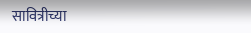सावित्रीच्या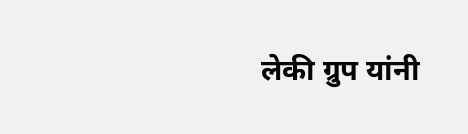लेकी ग्रुप यांनी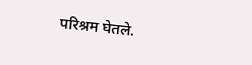परिश्रम घेतले.